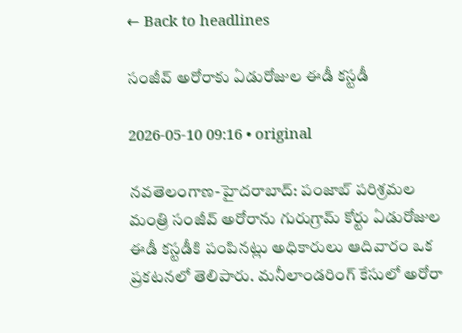← Back to headlines

సంజీవ్ అరోరాకు ఏడురోజుల ఈడీ కస్టడీ

2026-05-10 09:16 • original

నవతెలంగాణ-హైద‌రాబాద్‌: పంజాబ్ పరిశ్రమల మంత్రి సంజీవ్ అరోరాను గురుగ్రామ్ కోర్టు ఏడురోజుల ఈడీ కస్టడీకి పంపినట్లు అధికారులు ఆదివారం ఒక ప్రకటనలో తెలిపారు. మనీలాండరింగ్ కేసులో అరోరా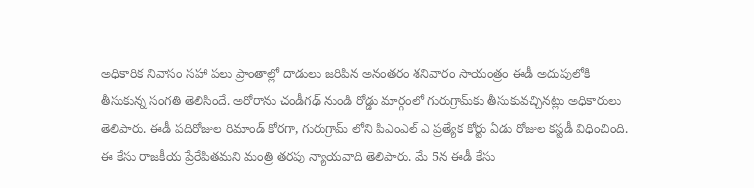అధికారిక నివాసం సహా పలు ప్రాంతాల్లో దాడులు జరిపిన అనంతరం శనివారం సాయంత్రం ఈడీ అదుపులోకి తీసుకున్న సంగతి తెలిసిందే. అరోరాను చండీగఢ్ నుండి రోడ్డు మార్గంలో గురుగ్రామ్‌కు తీసుకువచ్చినట్లు అధికారులు తెలిపారు. ఈడీ పదిరోజుల రిమాండ్ కోరగా, గురుగ్రామ్ లోని పిఎంఎల్ ఎ ప్రత్యేక కోర్టు ఏడు రోజుల కస్టడీ విధించింది. ఈ కేసు రాజకీయ ప్రేరేపితమని మంత్రి తరపు న్యాయవాది తెలిపారు. మే 5న ఈడీ కేసు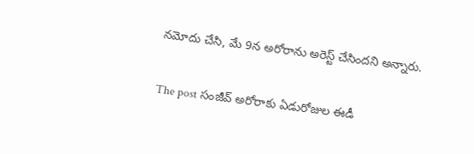నమోదు చేసి, మే 9న అరోరాను అరెస్ట్ చేసిందని అన్నారు.

The post సంజీవ్ అరోరాకు ఏడురోజుల ఈడీ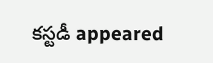కస్టడీ appeared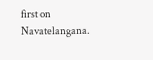first on Navatelangana.